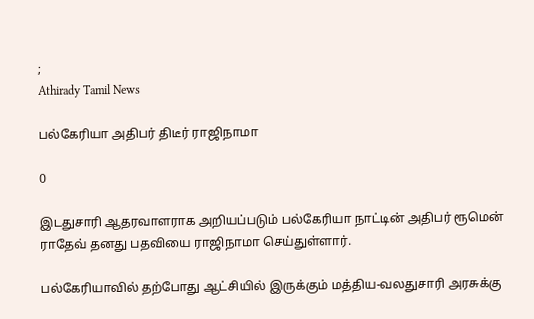;
Athirady Tamil News

பல்கேரியா அதிபர் திடீர் ராஜிநாமா

0

இடதுசாரி ஆதரவாளராக அறியப்படும் பல்கேரியா நாட்டின் அதிபர் ரூமென் ராதேவ் தனது பதவியை ராஜிநாமா செய்துள்ளார்.

பல்கேரியாவில் தற்போது ஆட்சியில் இருக்கும் மத்திய-வலதுசாரி அரசுக்கு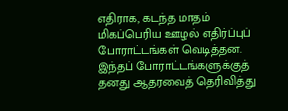எதிராக, கடந்த மாதம் மிகப்பெரிய ஊழல் எதிர்ப்புப் போராட்டங்கள் வெடித்தன. இந்தப் போராட்டங்களுக்குத் தனது ஆதரவைத் தெரிவித்து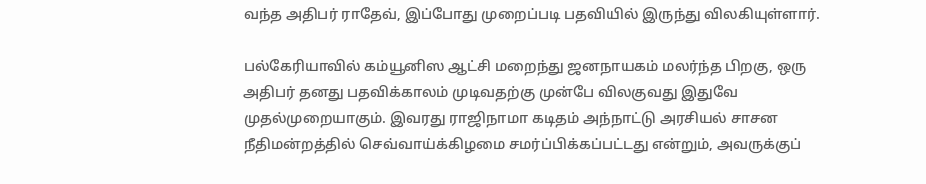வந்த அதிபர் ராதேவ், இப்போது முறைப்படி பதவியில் இருந்து விலகியுள்ளார்.

பல்கேரியாவில் கம்யூனிஸ ஆட்சி மறைந்து ஜனநாயகம் மலர்ந்த பிறகு, ஒரு அதிபர் தனது பதவிக்காலம் முடிவதற்கு முன்பே விலகுவது இதுவே முதல்முறையாகும். இவரது ராஜிநாமா கடிதம் அந்நாட்டு அரசியல் சாசன நீதிமன்றத்தில் செவ்வாய்க்கிழமை சமர்ப்பிக்கப்பட்டது என்றும், அவருக்குப்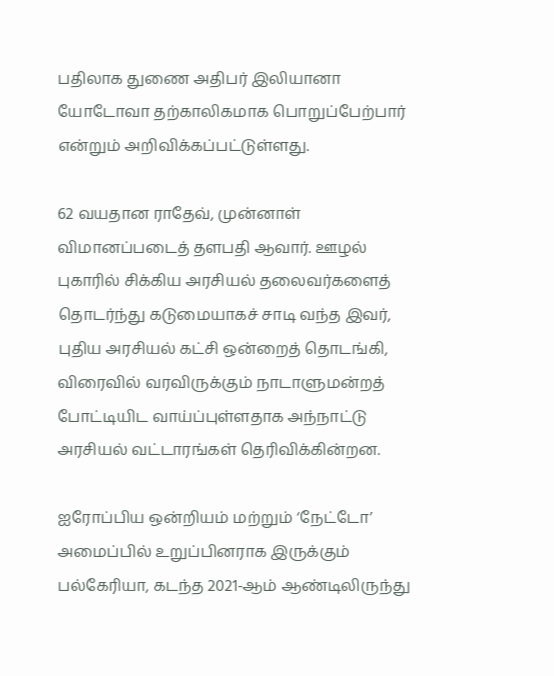பதிலாக துணை அதிபர் இலியானா யோடோவா தற்காலிகமாக பொறுப்பேற்பார் என்றும் அறிவிக்கப்பட்டுள்ளது.

62 வயதான ராதேவ், முன்னாள் விமானப்படைத் தளபதி ஆவார். ஊழல் புகாரில் சிக்கிய அரசியல் தலைவர்களைத் தொடர்ந்து கடுமையாகச் சாடி வந்த இவர், புதிய அரசியல் கட்சி ஒன்றைத் தொடங்கி, விரைவில் வரவிருக்கும் நாடாளுமன்றத் போட்டியிட வாய்ப்புள்ளதாக அந்நாட்டு அரசியல் வட்டாரங்கள் தெரிவிக்கின்றன.

ஐரோப்பிய ஒன்றியம் மற்றும் ‘நேட்டோ’ அமைப்பில் உறுப்பினராக இருக்கும் பல்கேரியா, கடந்த 2021-ஆம் ஆண்டிலிருந்து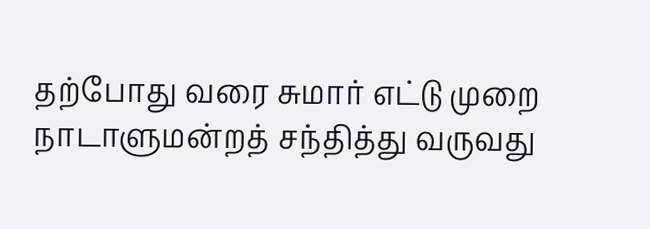தற்போது வரை சுமார் எட்டு முறை நாடாளுமன்றத் சந்தித்து வருவது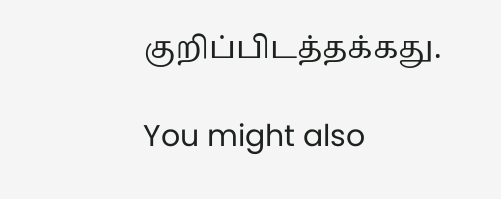குறிப்பிடத்தக்கது.

You might also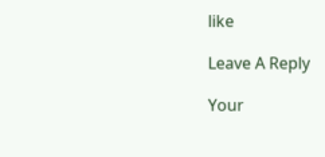like

Leave A Reply

Your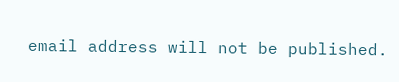email address will not be published.